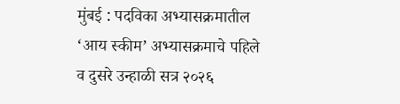मुंबई : पदविका अभ्यासक्रमातील ‘आय स्कीम’ अभ्यासक्रमाचे पहिले व दुसरे उन्हाळी सत्र २०२६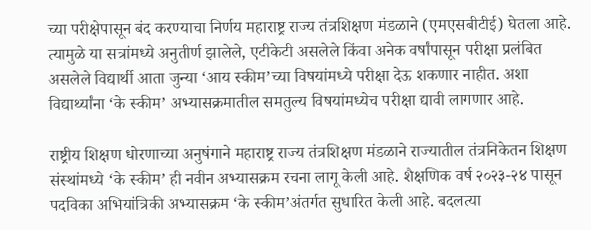च्या परीक्षेपासून बंद करण्याचा निर्णय महाराष्ट्र राज्य तंत्रशिक्षण मंडळाने (एमएसबीटीई) घेतला आहे. त्यामुळे या सत्रांमध्ये अनुतीर्ण झालेले, एटीकेटी असलेले किंवा अनेक वर्षांपासून परीक्षा प्रलंबित असलेले विद्यार्थी आता जुन्या ‘आय स्कीम’च्या विषयांमध्ये परीक्षा देऊ शकणार नाहीत. अशा विद्यार्थ्यांना ‘के स्कीम’ अभ्यासक्रमातील समतुल्य विषयांमध्येच परीक्षा द्यावी लागणार आहे.

राष्ट्रीय शिक्षण धोरणाच्या अनुषंगाने महाराष्ट्र राज्य तंत्रशिक्षण मंडळाने राज्यातील तंत्रनिकेतन शिक्षण संस्थांमध्ये ‘के स्कीम’ ही नवीन अभ्यासक्रम रचना लागू केली आहे. शैक्षणिक वर्ष २०२३-२४ पासून पदविका अभियांत्रिकी अभ्यासक्रम ‘के स्कीम’अंतर्गत सुधारित केली आहे. बदलत्या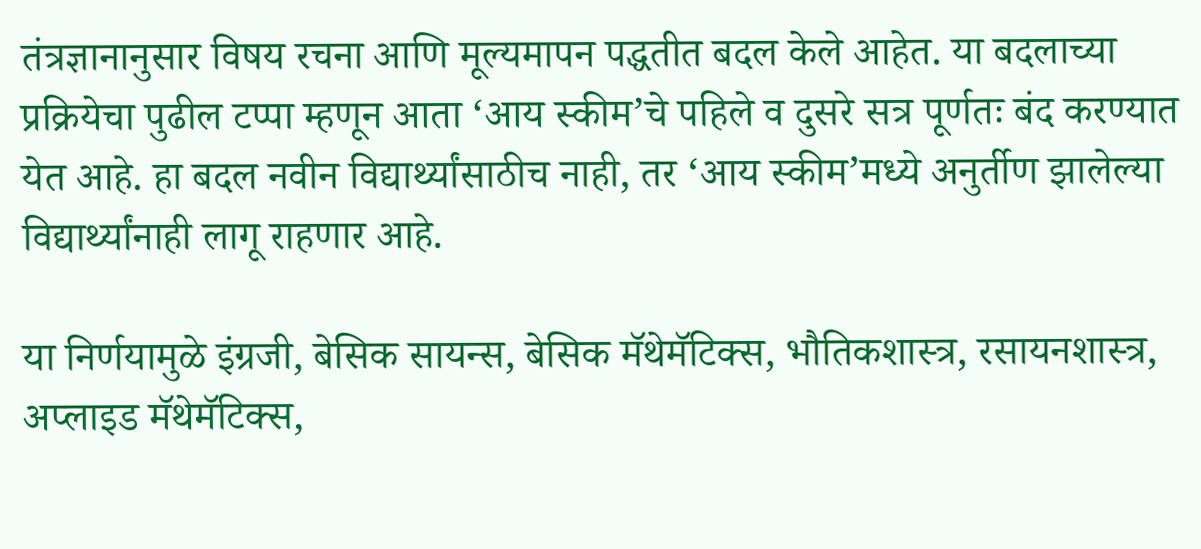तंत्रज्ञानानुसार विषय रचना आणि मूल्यमापन पद्धतीत बदल केले आहेत. या बदलाच्या प्रक्रियेचा पुढील टप्पा म्हणून आता ‘आय स्कीम’चे पहिले व दुसरे सत्र पूर्णतः बंद करण्यात येत आहे. हा बदल नवीन विद्यार्थ्यांसाठीच नाही, तर ‘आय स्कीम’मध्ये अनुर्तीण झालेल्या विद्यार्थ्यांनाही लागू राहणार आहे.

या निर्णयामुळे इंग्रजी, बेसिक सायन्स, बेसिक मॅथेमॅटिक्स, भौतिकशास्त्र, रसायनशास्त्र, अप्लाइड मॅथेमॅटिक्स,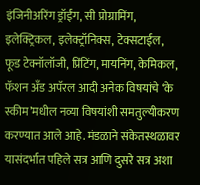इंजिनीअरिंग ड्रॉईंग, सी प्रोग्रामिंग, इलेक्ट्रिकल, इलेक्ट्रॉनिक्स, टेक्सटाईल, फूड टेक्नॉलॉजी, प्रिंटिंग, मायनिंग, केमिकल, फॅशन अँड अपॅरल आदी अनेक विषयांचे ‘के स्कीम’मधील नव्या विषयांशी समतुल्यीकरण करण्यात आले आहे. मंडळाने संकेतस्थळावर यासंदर्भात पहिले सत्र आणि दुसरे सत्र अशा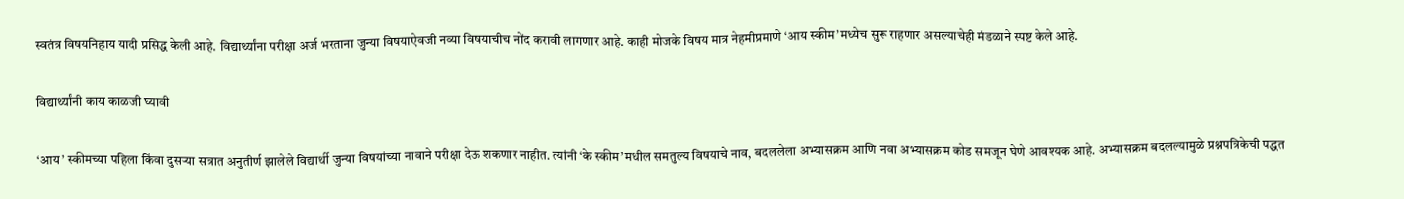स्वतंत्र विषयनिहाय यादी प्रसिद्ध केली आहे. विद्यार्थ्यांना परीक्षा अर्ज भरताना जुन्या विषयाऐवजी नव्या विषयाचीच नोंद करावी लागणार आहे. काही मोजके विषय मात्र नेहमीप्रमाणे ‘आय स्कीम’मध्येच सुरू राहणार असल्याचेही मंडळाने स्पष्ट केले आहे.

विद्यार्थ्यांनी काय काळजी घ्यावी

‘आय’ स्कीमच्या पहिला किंवा दुसऱ्या सत्रात अनुतीर्ण झालेले विद्यार्थी जुन्या विषयांच्या नावाने परीक्षा देऊ शकणार नाहीत. त्यांनी ‘के स्कीम’मधील समतुल्य विषयाचे नाव, बदललेला अभ्यासक्रम आणि नवा अभ्यासक्रम कोड समजून घेणे आवश्यक आहे. अभ्यासक्रम बदलल्यामुळे प्रश्नपत्रिकेची पद्धत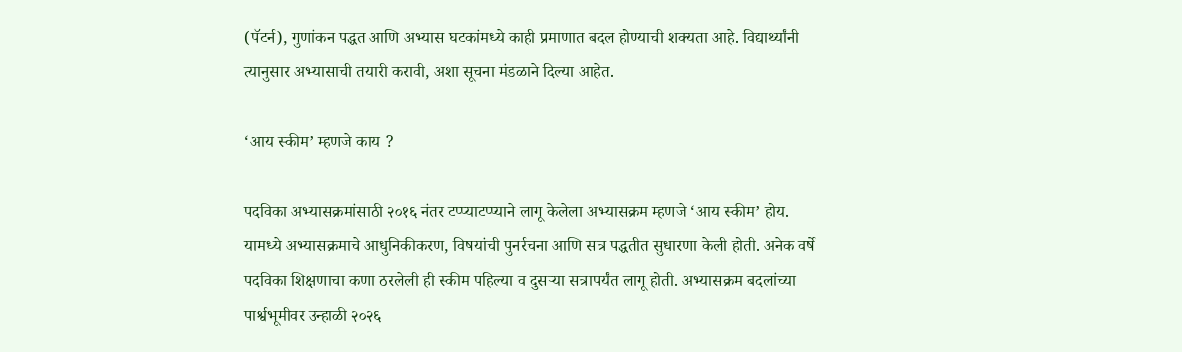(पॅटर्न), गुणांकन पद्धत आणि अभ्यास घटकांमध्ये काही प्रमाणात बदल होण्याची शक्यता आहे. विद्यार्थ्यांनी त्यानुसार अभ्यासाची तयारी करावी, अशा सूचना मंडळाने दिल्या आहेत.

‘आय स्कीम’ म्हणजे काय ?

पदविका अभ्यासक्रमांसाठी २०१६ नंतर टप्प्याटप्प्याने लागू केलेला अभ्यासक्रम म्हणजे ‘आय स्कीम’ होय. यामध्ये अभ्यासक्रमाचे आधुनिकीकरण, विषयांची पुनर्रचना आणि सत्र पद्धतीत सुधारणा केली होती. अनेक वर्षे पदविका शिक्षणाचा कणा ठरलेली ही स्कीम पहिल्या व दुसऱ्या सत्रापर्यंत लागू होती. अभ्यासक्रम बदलांच्या पार्श्वभूमीवर उन्हाळी २०२६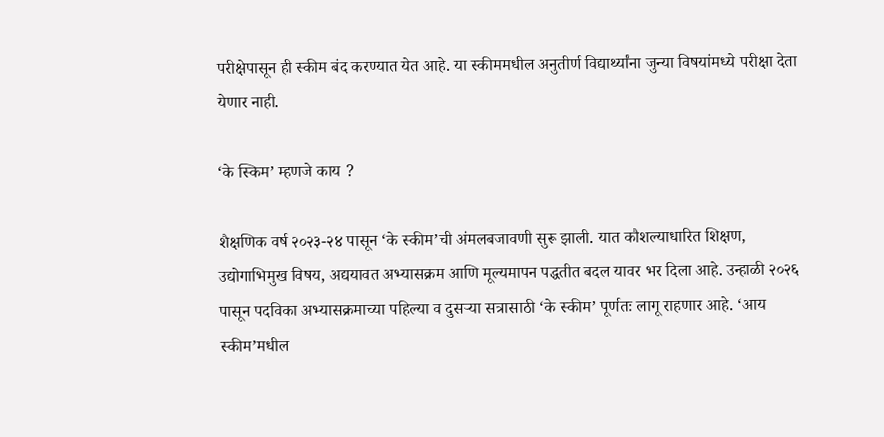परीक्षेपासून ही स्कीम बंद करण्यात येत आहे. या स्कीममधील अनुतीर्ण विद्यार्थ्यांना जुन्या विषयांमध्ये परीक्षा देता येणार नाही.

‘के स्किम’ म्हणजे काय ?

शैक्षणिक वर्ष २०२३-२४ पासून ‘के स्कीम’ची अंमलबजावणी सुरू झाली. यात कौशल्याधारित शिक्षण, उद्योगाभिमुख विषय, अद्ययावत अभ्यासक्रम आणि मूल्यमापन पद्धतीत बदल यावर भर दिला आहे. उन्हाळी २०२६ पासून पदविका अभ्यासक्रमाच्या पहिल्या व दुसऱ्या सत्रासाठी ‘के स्कीम’ पूर्णतः लागू राहणार आहे. ‘आय स्कीम’मधील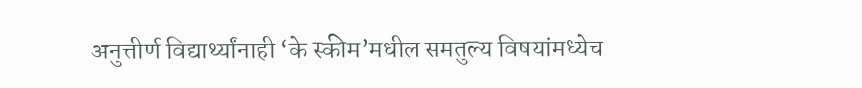अनुत्तीर्ण विद्यार्थ्यांनाही ‘के स्कीम’मधील समतुल्य विषयांमध्येच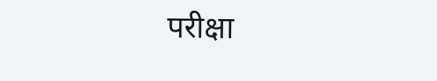परीक्षा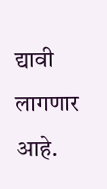द्यावी लागणार आहे.